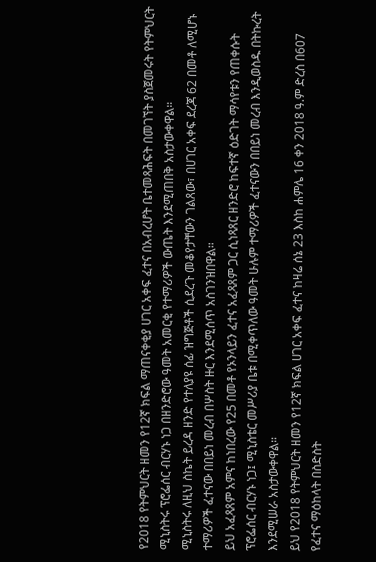የ2018 የትምህርት ዘመን የ12ኛ ክፍል ማጠናቀቂያ ሀገር አቀፍ ፈተና በአብረሆት ቤተመጻሕፍት በመገኘት ያስጀመሩት የትምህርት ሚኒስትሩ ፕሮፌሰር ብርሃኑ ነጋ በዘንድሮው ዓመት አመርቂ የተማሪዎች ውጤት እንደሚጠበቅ አስታውቀዋል።
ሚኒስትሩ ለዚህ ስኬት ይረዳ ዘንድ የተለያዩ ሰፊ ዝግጅቶች ሲደረጉ መቆየታቸውን ገልጸው፣ በሀገር አቀፍ ደረጃ 62 በመቶ ለሚሆኑ ተማሪዎች ፈተናው በበይነ መረብ በሦስት ዙር እንደሚሰጥ አስገንዝበዋል።
ይህ አፈጻጸም አምና ከነበረው የ25 በመቶ የኦንላይን ፈተና አፈጻጸም ጋር ሲነጻጸር ዘንድሮ ከፍተኛ ዕድገት ማሳየቱን የጠቀሱት ፕሮፌሰር ብርሃኑ ነጋ፤ ሚኒስቴር መሥሪያ ቤቱ በሚቀጥለው ዓመት ሁሉም ተማሪዎች ፈተናውን በበይነ መረብ እንዲወስዱ በትኩረት እንደሚሠራ አስታውቀዋል።
ይህ የ2018 የትምህርት ዘመን የ12ኛ ክፍል ሀገር አቀፍ ፈተና ከዛሬ ሰኔ 23 እስከ ሐምሌ 16 ቀን 2018 ዓ.ም ድረስ በ607 የፈተና ማዕከላት በስድስት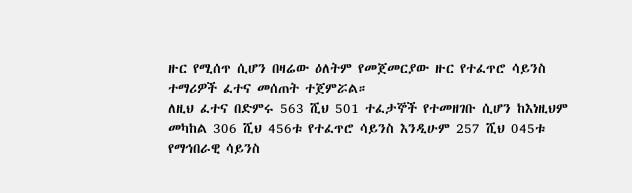ዙር የሚሰጥ ሲሆን በዛሬው ዕለትም የመጀመርያው ዙር የተፈጥሮ ሳይንስ ተማሪዎች ፈተና መሰጠት ተጀምሯል።
ለዚህ ፈተና በድምሩ 563 ሺህ 501 ተፈታኞች የተመዘገቡ ሲሆን ከእነዚህም መካከል 306 ሺህ 456ቱ የተፈጥሮ ሳይንስ እንዲሁም 257 ሺህ 045ቱ የማኅበራዊ ሳይንስ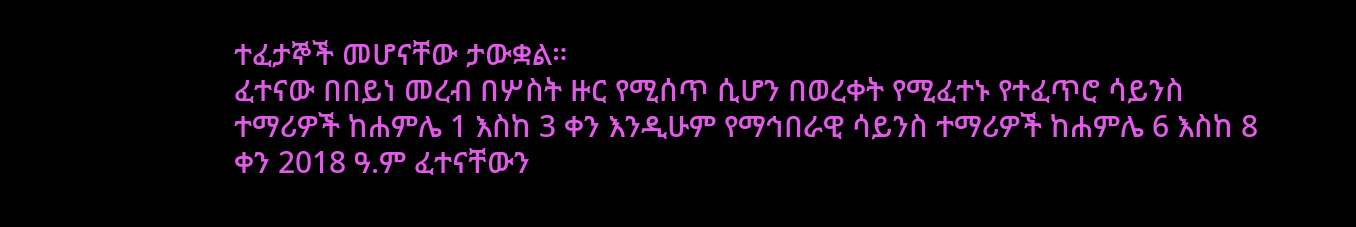ተፈታኞች መሆናቸው ታውቋል።
ፈተናው በበይነ መረብ በሦስት ዙር የሚሰጥ ሲሆን በወረቀት የሚፈተኑ የተፈጥሮ ሳይንስ ተማሪዎች ከሐምሌ 1 እስከ 3 ቀን እንዲሁም የማኅበራዊ ሳይንስ ተማሪዎች ከሐምሌ 6 እስከ 8 ቀን 2018 ዓ.ም ፈተናቸውን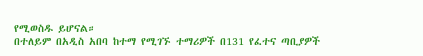የሚወስዱ ይሆናል።
በተለይም በአዲስ አበባ ከተማ የሚገኙ ተማሪዎች በ131 የፈተና ጣቢያዎች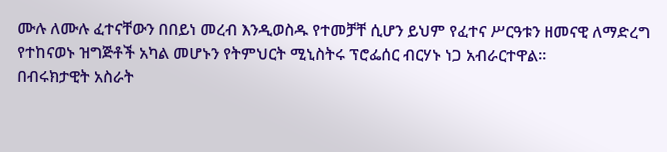ሙሉ ለሙሉ ፈተናቸውን በበይነ መረብ እንዲወስዱ የተመቻቸ ሲሆን ይህም የፈተና ሥርዓቱን ዘመናዊ ለማድረግ የተከናወኑ ዝግጅቶች አካል መሆኑን የትምህርት ሚኒስትሩ ፕሮፌሰር ብርሃኑ ነጋ አብራርተዋል።
በብሩክታዊት አስራት